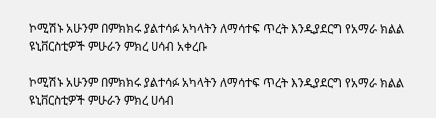ኮሚሽኑ አሁንም በምክክሩ ያልተሳፉ አካላትን ለማሳተፍ ጥረት እንዲያደርግ የአማራ ክልል ዩኒቨርስቲዎች ምሁራን ምክረ ሀሳብ አቀረቡ

ኮሚሽኑ አሁንም በምክክሩ ያልተሳፉ አካላትን ለማሳተፍ ጥረት እንዲያደርግ የአማራ ክልል ዩኒቨርስቲዎች ምሁራን ምክረ ሀሳብ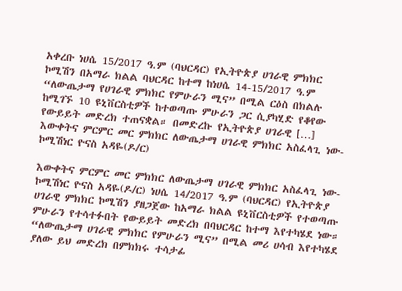አቀረቡ ነሀሴ 15/2017 ዓ.ም (ባህርዳር) የኢትዮጵያ ሀገራዊ ምክክር ኮሚሽን በአማራ ክልል ባህርዳር ከተማ ከነሀሴ 14-15/2017 ዓ.ም “ለውጤታማ የሀገራዊ ምክክር የምሁራን ሚና” በሚል ርዕስ በክልሉ ከሚገኙ 10 ዩኒቨርስቲዎች ከተወጣጡ ምሁራን ጋር ሲያካሂድ የቆየው የውይይት መድረክ ተጠናቋል። በመድረኩ የኢትዮጵያ ሀገራዊ […]
እውቀትና ምርምር መር ምክክር ለውጤታማ ሀገራዊ ምክክር አስፈላጊ ነው- ኮሚሽነር ዮናስ አዳዬ(ዶ/ር)

እውቀትና ምርምር መር ምክክር ለውጤታማ ሀገራዊ ምክክር አስፈላጊ ነው- ኮሚሽነር ዮናስ አዳዬ(ዶ/ር) ነሀሴ 14/2017 ዓ.ም (ባህርዳር) የኢትዮጵያ ሀገራዊ ምክክር ኮሚሽን ያዘጋጀው ከአማራ ክልል ዩኒቨርስቲዎች የተወጣጡ ምሁራን የተሳተፉበት የውይይት መድረክ በባህርዳር ከተማ እየተካሄደ ነው። “ለውጤታማ ሀገራዊ ምክክር የምሁራን ሚና” በሚል መሪ ሀሳብ እየተካሄደ ያለው ይህ መድረክ በምክክሩ ተሳታፊ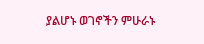ያልሆኑ ወገኖችን ምሁራኑ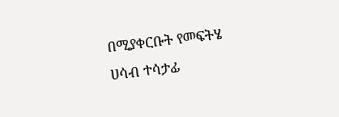በሚያቀርቡት የመፍትሄ ሀሳብ ተሳታፊ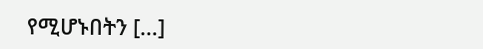የሚሆኑበትን […]